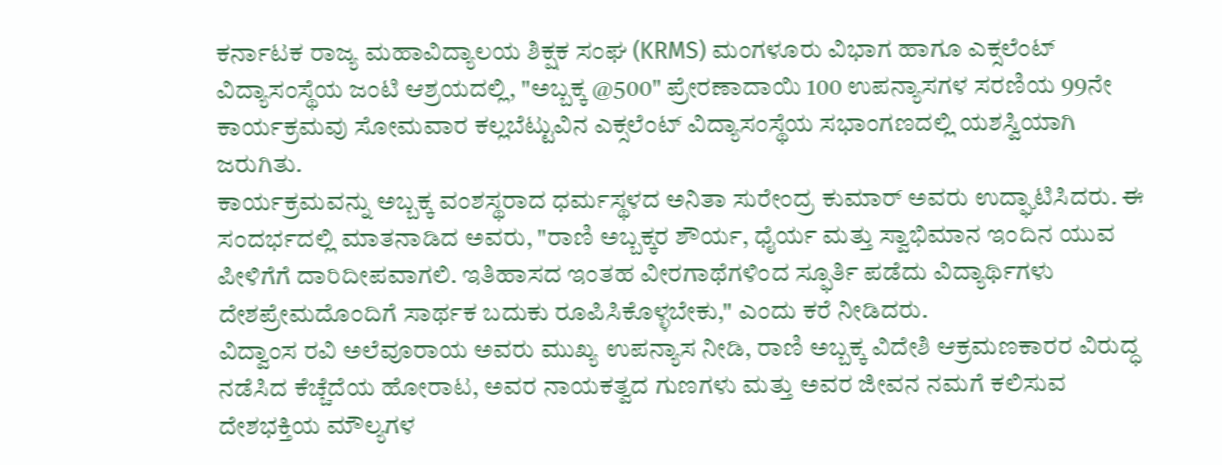ಕರ್ನಾಟಕ ರಾಜ್ಯ ಮಹಾವಿದ್ಯಾಲಯ ಶಿಕ್ಷಕ ಸಂಘ (KRMS) ಮಂಗಳೂರು ವಿಭಾಗ ಹಾಗೂ ಎಕ್ಸಲೆಂಟ್ ವಿದ್ಯಾಸಂಸ್ಥೆಯ ಜಂಟಿ ಆಶ್ರಯದಲ್ಲಿ, "ಅಬ್ಬಕ್ಕ @500" ಪ್ರೇರಣಾದಾಯಿ 100 ಉಪನ್ಯಾಸಗಳ ಸರಣಿಯ 99ನೇ ಕಾರ್ಯಕ್ರಮವು ಸೋಮವಾರ ಕಲ್ಲಬೆಟ್ಟುವಿನ ಎಕ್ಸಲೆಂಟ್ ವಿದ್ಯಾಸಂಸ್ಥೆಯ ಸಭಾಂಗಣದಲ್ಲಿ ಯಶಸ್ವಿಯಾಗಿ ಜರುಗಿತು.
ಕಾರ್ಯಕ್ರಮವನ್ನು ಅಬ್ಬಕ್ಕ ವಂಶಸ್ಥರಾದ ಧರ್ಮಸ್ಥಳದ ಅನಿತಾ ಸುರೇಂದ್ರ ಕುಮಾರ್ ಅವರು ಉದ್ಘಾಟಿಸಿದರು. ಈ ಸಂದರ್ಭದಲ್ಲಿ ಮಾತನಾಡಿದ ಅವರು, "ರಾಣಿ ಅಬ್ಬಕ್ಕರ ಶೌರ್ಯ, ಧೈರ್ಯ ಮತ್ತು ಸ್ವಾಭಿಮಾನ ಇಂದಿನ ಯುವ ಪೀಳಿಗೆಗೆ ದಾರಿದೀಪವಾಗಲಿ. ಇತಿಹಾಸದ ಇಂತಹ ವೀರಗಾಥೆಗಳಿಂದ ಸ್ಫೂರ್ತಿ ಪಡೆದು ವಿದ್ಯಾರ್ಥಿಗಳು ದೇಶಪ್ರೇಮದೊಂದಿಗೆ ಸಾರ್ಥಕ ಬದುಕು ರೂಪಿಸಿಕೊಳ್ಳಬೇಕು," ಎಂದು ಕರೆ ನೀಡಿದರು.
ವಿದ್ವಾಂಸ ರವಿ ಅಲೆವೂರಾಯ ಅವರು ಮುಖ್ಯ ಉಪನ್ಯಾಸ ನೀಡಿ, ರಾಣಿ ಅಬ್ಬಕ್ಕ ವಿದೇಶಿ ಆಕ್ರಮಣಕಾರರ ವಿರುದ್ಧ ನಡೆಸಿದ ಕೆಚ್ಚೆದೆಯ ಹೋರಾಟ, ಅವರ ನಾಯಕತ್ವದ ಗುಣಗಳು ಮತ್ತು ಅವರ ಜೀವನ ನಮಗೆ ಕಲಿಸುವ ದೇಶಭಕ್ತಿಯ ಮೌಲ್ಯಗಳ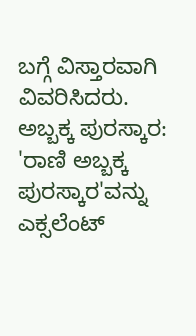ಬಗ್ಗೆ ವಿಸ್ತಾರವಾಗಿ ವಿವರಿಸಿದರು.
ಅಬ್ಬಕ್ಕ ಪುರಸ್ಕಾರ:
'ರಾಣಿ ಅಬ್ಬಕ್ಕ ಪುರಸ್ಕಾರ'ವನ್ನು ಎಕ್ಸಲೆಂಟ್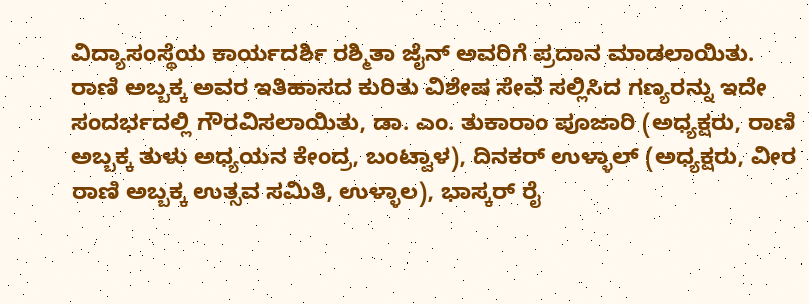ವಿದ್ಯಾಸಂಸ್ಥೆಯ ಕಾರ್ಯದರ್ಶಿ ರಶ್ಮಿತಾ ಜೈನ್ ಅವರಿಗೆ ಪ್ರದಾನ ಮಾಡಲಾಯಿತು.
ರಾಣಿ ಅಬ್ಬಕ್ಕ ಅವರ ಇತಿಹಾಸದ ಕುರಿತು ವಿಶೇಷ ಸೇವೆ ಸಲ್ಲಿಸಿದ ಗಣ್ಯರನ್ನು ಇದೇ ಸಂದರ್ಭದಲ್ಲಿ ಗೌರವಿಸಲಾಯಿತು, ಡಾ. ಎಂ. ತುಕಾರಾಂ ಪೂಜಾರಿ (ಅಧ್ಯಕ್ಷರು, ರಾಣಿ ಅಬ್ಬಕ್ಕ ತುಳು ಅಧ್ಯಯನ ಕೇಂದ್ರ, ಬಂಟ್ವಾಳ), ದಿನಕರ್ ಉಳ್ಳಾಲ್ (ಅಧ್ಯಕ್ಷರು, ವೀರ ರಾಣಿ ಅಬ್ಬಕ್ಕ ಉತ್ಸವ ಸಮಿತಿ, ಉಳ್ಳಾಲ), ಭಾಸ್ಕರ್ ರೈ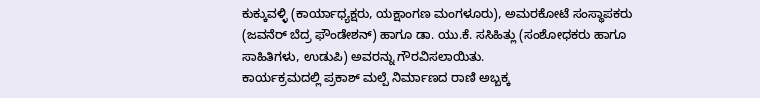ಕುಕ್ಕುವಳ್ಳಿ (ಕಾರ್ಯಾಧ್ಯಕ್ಷರು, ಯಕ್ಷಾಂಗಣ ಮಂಗಳೂರು), ಅಮರಕೋಟೆ ಸಂಸ್ಥಾಪಕರು (ಜವನೆರ್ ಬೆದ್ರ ಫೌಂಡೇಶನ್) ಹಾಗೂ ಡಾ. ಯು.ಕೆ. ಸಸಿಹಿತ್ಲು (ಸಂಶೋಧಕರು ಹಾಗೂ ಸಾಹಿತಿಗಳು, ಉಡುಪಿ) ಅವರನ್ನು ಗೌರವಿಸಲಾಯಿತು.
ಕಾರ್ಯಕ್ರಮದಲ್ಲಿ ಪ್ರಕಾಶ್ ಮಲ್ಪೆ ನಿರ್ಮಾಣದ ರಾಣಿ ಅಬ್ಬಕ್ಕ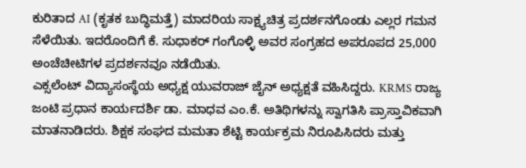ಕುರಿತಾದ AI (ಕೃತಕ ಬುದ್ಧಿಮತ್ತೆ) ಮಾದರಿಯ ಸಾಕ್ಷ್ಯಚಿತ್ರ ಪ್ರದರ್ಶನಗೊಂಡು ಎಲ್ಲರ ಗಮನ ಸೆಳೆಯಿತು. ಇದರೊಂದಿಗೆ ಕೆ. ಸುಧಾಕರ್ ಗಂಗೊಳ್ಳಿ ಅವರ ಸಂಗ್ರಹದ ಅಪರೂಪದ 25,000 ಅಂಚೆಚೀಟಿಗಳ ಪ್ರದರ್ಶನವೂ ನಡೆಯಿತು.
ಎಕ್ಸಲೆಂಟ್ ವಿದ್ಯಾಸಂಸ್ಥೆಯ ಅಧ್ಯಕ್ಷ ಯುವರಾಜ್ ಜೈನ್ ಅಧ್ಯಕ್ಷತೆ ವಹಿಸಿದ್ದರು. KRMS ರಾಜ್ಯ ಜಂಟಿ ಪ್ರಧಾನ ಕಾರ್ಯದರ್ಶಿ ಡಾ. ಮಾಧವ ಎಂ.ಕೆ. ಅತಿಥಿಗಳನ್ನು ಸ್ವಾಗತಿಸಿ ಪ್ರಾಸ್ತಾವಿಕವಾಗಿ ಮಾತನಾಡಿದರು. ಶಿಕ್ಷಕ ಸಂಘದ ಮಮತಾ ಶೆಟ್ಟಿ ಕಾರ್ಯಕ್ರಮ ನಿರೂಪಿಸಿದರು ಮತ್ತು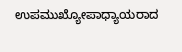ಉಪಮುಖ್ಯೋಪಾಧ್ಯಾಯರಾದ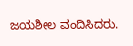ಜಯಶೀಲ ವಂದಿಸಿದರು.